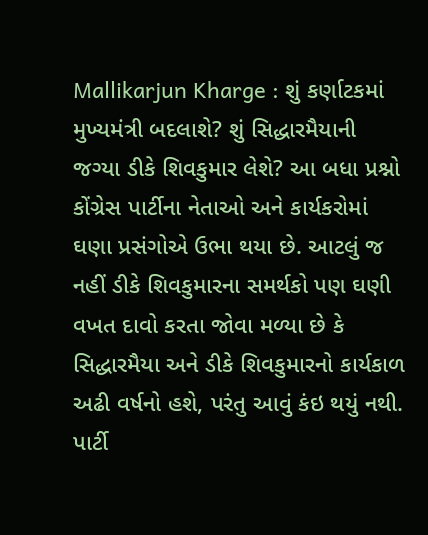Mallikarjun Kharge : શું કર્ણાટકમાં મુખ્યમંત્રી બદલાશે? શું સિદ્ધારમૈયાની જગ્યા ડીકે શિવકુમાર લેશે? આ બધા પ્રશ્નો કોંગ્રેસ પાર્ટીના નેતાઓ અને કાર્યકરોમાં ઘણા પ્રસંગોએ ઉભા થયા છે. આટલું જ નહીં ડીકે શિવકુમારના સમર્થકો પણ ઘણી વખત દાવો કરતા જોવા મળ્યા છે કે સિદ્ધારમૈયા અને ડીકે શિવકુમારનો કાર્યકાળ અઢી વર્ષનો હશે, પરંતુ આવું કંઇ થયું નથી.
પાર્ટી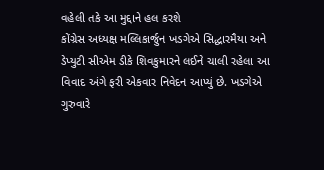વહેલી તકે આ મુદ્દાને હલ કરશે
કોંગ્રેસ અધ્યક્ષ મલ્લિકાર્જુન ખડગેએ સિદ્ધારમૈયા અને ડેપ્યુટી સીએમ ડીકે શિવકુમારને લઈને ચાલી રહેલા આ વિવાદ અંગે ફરી એકવાર નિવેદન આપ્યું છે. ખડગેએ ગુરુવારે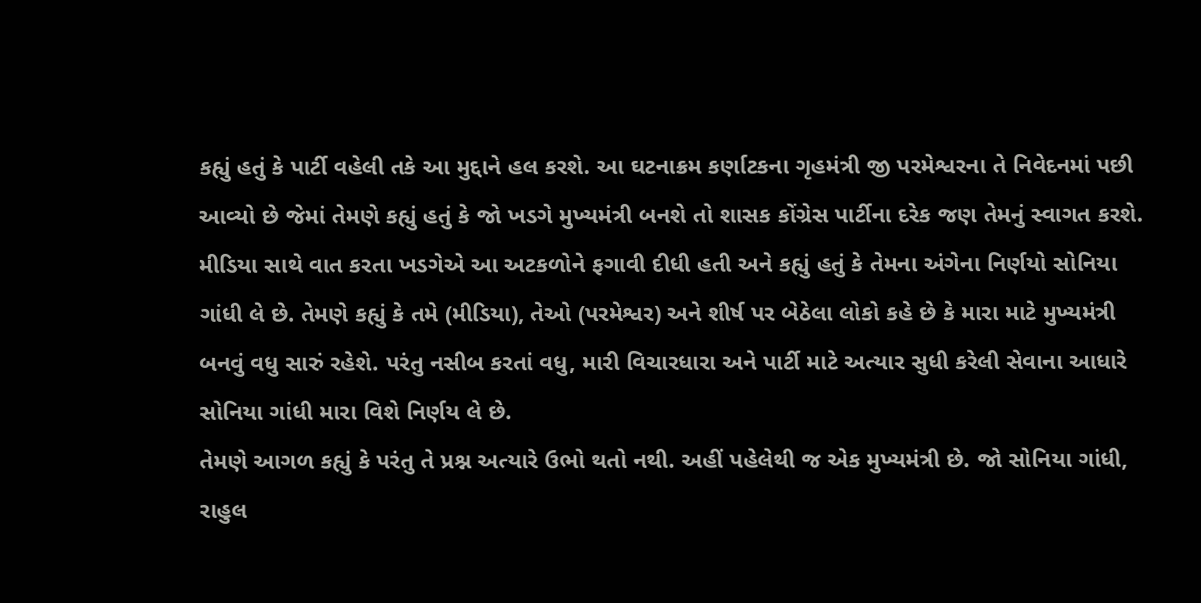કહ્યું હતું કે પાર્ટી વહેલી તકે આ મુદ્દાને હલ કરશે. આ ઘટનાક્રમ કર્ણાટકના ગૃહમંત્રી જી પરમેશ્વરના તે નિવેદનમાં પછી આવ્યો છે જેમાં તેમણે કહ્યું હતું કે જો ખડગે મુખ્યમંત્રી બનશે તો શાસક કોંગ્રેસ પાર્ટીના દરેક જણ તેમનું સ્વાગત કરશે.
મીડિયા સાથે વાત કરતા ખડગેએ આ અટકળોને ફગાવી દીધી હતી અને કહ્યું હતું કે તેમના અંગેના નિર્ણયો સોનિયા ગાંધી લે છે. તેમણે કહ્યું કે તમે (મીડિયા), તેઓ (પરમેશ્વર) અને શીર્ષ પર બેઠેલા લોકો કહે છે કે મારા માટે મુખ્યમંત્રી બનવું વધુ સારું રહેશે. પરંતુ નસીબ કરતાં વધુ, મારી વિચારધારા અને પાર્ટી માટે અત્યાર સુધી કરેલી સેવાના આધારે સોનિયા ગાંધી મારા વિશે નિર્ણય લે છે.
તેમણે આગળ કહ્યું કે પરંતુ તે પ્રશ્ન અત્યારે ઉભો થતો નથી. અહીં પહેલેથી જ એક મુખ્યમંત્રી છે. જો સોનિયા ગાંધી, રાહુલ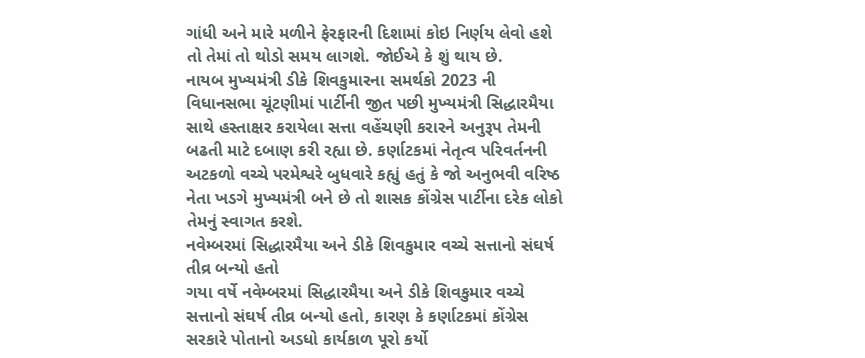ગાંધી અને મારે મળીને ફેરફારની દિશામાં કોઇ નિર્ણય લેવો હશે તો તેમાં તો થોડો સમય લાગશે. જોઈએ કે શું થાય છે.
નાયબ મુખ્યમંત્રી ડીકે શિવકુમારના સમર્થકો 2023 ની વિધાનસભા ચૂંટણીમાં પાર્ટીની જીત પછી મુખ્યમંત્રી સિદ્ધારમૈયા સાથે હસ્તાક્ષર કરાયેલા સત્તા વહેંચણી કરારને અનુરૂપ તેમની બઢતી માટે દબાણ કરી રહ્યા છે. કર્ણાટકમાં નેતૃત્વ પરિવર્તનની અટકળો વચ્ચે પરમેશ્વરે બુધવારે કહ્યું હતું કે જો અનુભવી વરિષ્ઠ નેતા ખડગે મુખ્યમંત્રી બને છે તો શાસક કોંગ્રેસ પાર્ટીના દરેક લોકો તેમનું સ્વાગત કરશે.
નવેમ્બરમાં સિદ્ધારમૈયા અને ડીકે શિવકુમાર વચ્ચે સત્તાનો સંઘર્ષ તીવ્ર બન્યો હતો
ગયા વર્ષે નવેમ્બરમાં સિદ્ધારમૈયા અને ડીકે શિવકુમાર વચ્ચે સત્તાનો સંઘર્ષ તીવ્ર બન્યો હતો, કારણ કે કર્ણાટકમાં કોંગ્રેસ સરકારે પોતાનો અડધો કાર્યકાળ પૂરો કર્યો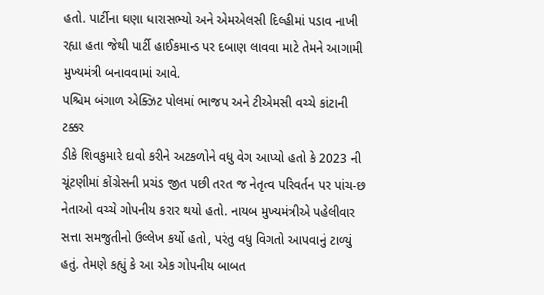હતો. પાર્ટીના ઘણા ધારાસભ્યો અને એમએલસી દિલ્હીમાં પડાવ નાખી રહ્યા હતા જેથી પાર્ટી હાઈકમાન્ડ પર દબાણ લાવવા માટે તેમને આગામી મુખ્યમંત્રી બનાવવામાં આવે.
પશ્ચિમ બંગાળ એક્ઝિટ પોલમાં ભાજપ અને ટીએમસી વચ્ચે કાંટાની ટક્કર
ડીકે શિવકુમારે દાવો કરીને અટકળોને વધુ વેગ આપ્યો હતો કે 2023 ની ચૂંટણીમાં કોંગ્રેસની પ્રચંડ જીત પછી તરત જ નેતૃત્વ પરિવર્તન પર પાંચ-છ નેતાઓ વચ્ચે ગોપનીય કરાર થયો હતો. નાયબ મુખ્યમંત્રીએ પહેલીવાર સત્તા સમજુતીનો ઉલ્લેખ કર્યો હતો, પરંતુ વધુ વિગતો આપવાનું ટાળ્યું હતું. તેમણે કહ્યું કે આ એક ગોપનીય બાબત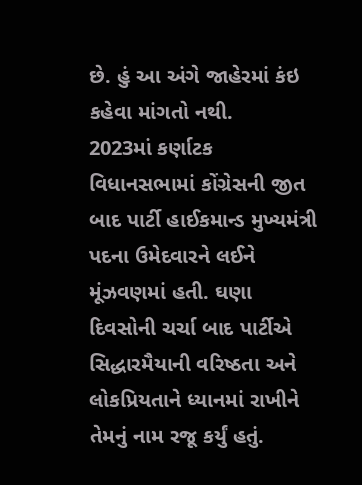છે. હું આ અંગે જાહેરમાં કંઇ કહેવા માંગતો નથી.
2023માં કર્ણાટક વિધાનસભામાં કોંગ્રેસની જીત બાદ પાર્ટી હાઈકમાન્ડ મુખ્યમંત્રી પદના ઉમેદવારને લઈને મૂંઝવણમાં હતી. ઘણા દિવસોની ચર્ચા બાદ પાર્ટીએ સિદ્ધારમૈયાની વરિષ્ઠતા અને લોકપ્રિયતાને ધ્યાનમાં રાખીને તેમનું નામ રજૂ કર્યું હતું.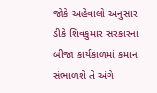જોકે અહેવાલો અનુસાર ડીકે શિવકુમાર સરકારના બીજા કાર્યકાળમાં કમાન સંભાળશે તે અંગે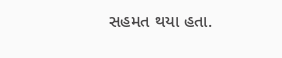સહમત થયા હતા.